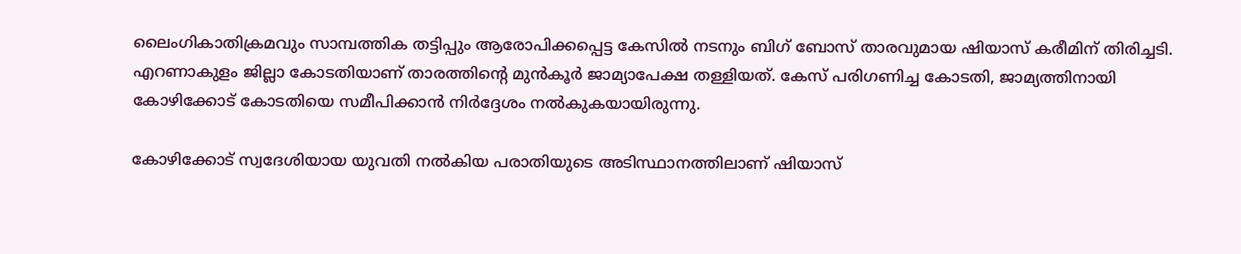ലൈംഗികാതിക്രമവും സാമ്പത്തിക തട്ടിപ്പും ആരോപിക്കപ്പെട്ട കേസിൽ നടനും ബിഗ് ബോസ് താരവുമായ ഷിയാസ് കരീമിന് തിരിച്ചടി. എറണാകുളം ജില്ലാ കോടതിയാണ് താരത്തിന്റെ മുൻകൂർ ജാമ്യാപേക്ഷ തള്ളിയത്. കേസ് പരിഗണിച്ച കോടതി, ജാമ്യത്തിനായി കോഴിക്കോട് കോടതിയെ സമീപിക്കാൻ നിർദ്ദേശം നൽകുകയായിരുന്നു.

കോഴിക്കോട് സ്വദേശിയായ യുവതി നൽകിയ പരാതിയുടെ അടിസ്ഥാനത്തിലാണ് ഷിയാസ്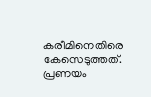കരീമിനെതിരെ കേസെടുത്തത്. പ്രണയം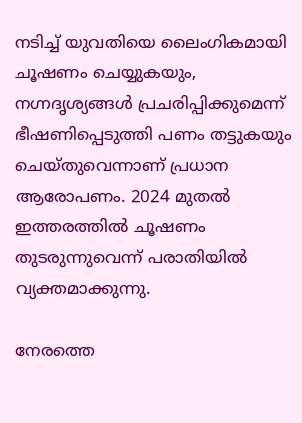നടിച്ച് യുവതിയെ ലൈംഗികമായി ചൂഷണം ചെയ്യുകയും, നഗ്നദൃശ്യങ്ങൾ പ്രചരിപ്പിക്കുമെന്ന് ഭീഷണിപ്പെടുത്തി പണം തട്ടുകയും ചെയ്തുവെന്നാണ് പ്രധാന ആരോപണം. 2024 മുതൽ ഇത്തരത്തിൽ ചൂഷണം തുടരുന്നുവെന്ന് പരാതിയിൽ വ്യക്തമാക്കുന്നു.

നേരത്തെ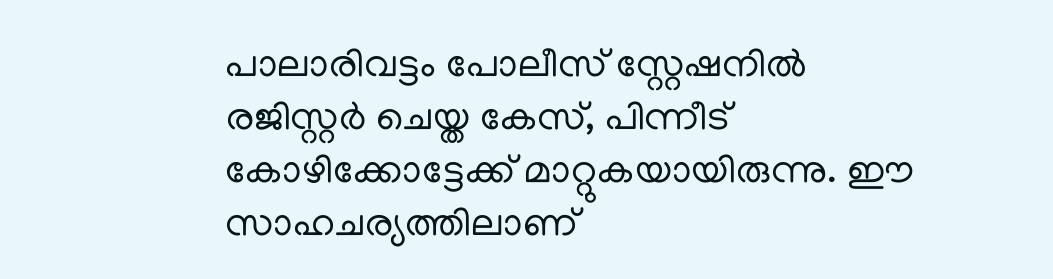പാലാരിവട്ടം പോലീസ് സ്റ്റേഷനിൽ രജിസ്റ്റർ ചെയ്ത കേസ്, പിന്നീട് കോഴിക്കോട്ടേക്ക് മാറ്റുകയായിരുന്നു. ഈ സാഹചര്യത്തിലാണ്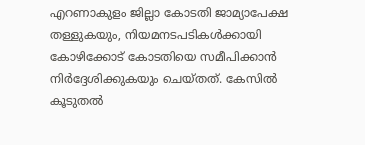എറണാകുളം ജില്ലാ കോടതി ജാമ്യാപേക്ഷ തള്ളുകയും, നിയമനടപടികൾക്കായി കോഴിക്കോട് കോടതിയെ സമീപിക്കാൻ നിർദ്ദേശിക്കുകയും ചെയ്തത്. കേസിൽ കൂടുതൽ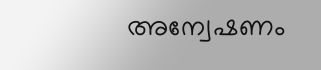അന്വേഷണം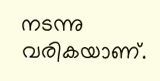നടന്നു വരികയാണ്.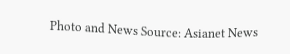Photo and News Source: Asianet News